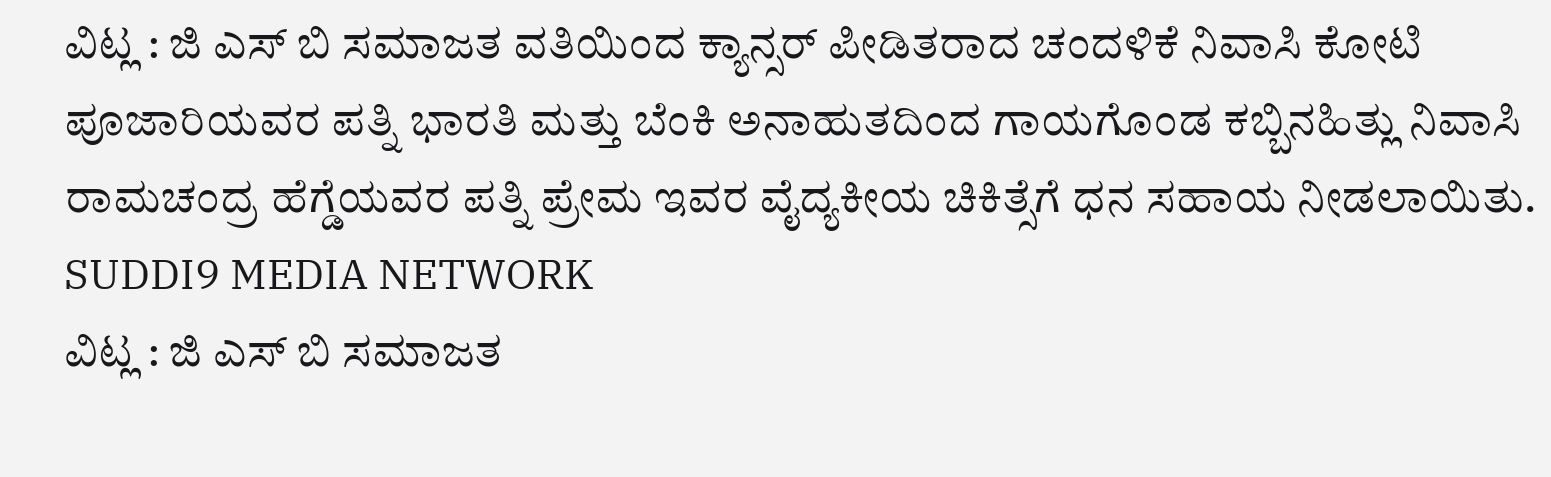ವಿಟ್ಲ : ಜಿ ಎಸ್ ಬಿ ಸಮಾಜತ ವತಿಯಿಂದ ಕ್ಯಾನ್ಸರ್ ಪೀಡಿತರಾದ ಚಂದಳಿಕೆ ನಿವಾಸಿ ಕೋಟಿ ಪೂಜಾರಿಯವರ ಪತ್ನಿ ಭಾರತಿ ಮತ್ತು ಬೆಂಕಿ ಅನಾಹುತದಿಂದ ಗಾಯಗೊಂಡ ಕಬ್ಬಿನಹಿತ್ಲು ನಿವಾಸಿ ರಾಮಚಂದ್ರ ಹೆಗ್ಡೆಯವರ ಪತ್ನಿ ಪ್ರೇಮ ಇವರ ವೈದ್ಯಕೀಯ ಚಿಕಿತ್ಸೆಗೆ ಧನ ಸಹಾಯ ನೀಡಲಾಯಿತು.
SUDDI9 MEDIA NETWORK
ವಿಟ್ಲ : ಜಿ ಎಸ್ ಬಿ ಸಮಾಜತ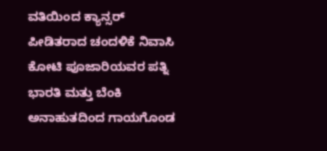ವತಿಯಿಂದ ಕ್ಯಾನ್ಸರ್ ಪೀಡಿತರಾದ ಚಂದಳಿಕೆ ನಿವಾಸಿ ಕೋಟಿ ಪೂಜಾರಿಯವರ ಪತ್ನಿ ಭಾರತಿ ಮತ್ತು ಬೆಂಕಿ ಅನಾಹುತದಿಂದ ಗಾಯಗೊಂಡ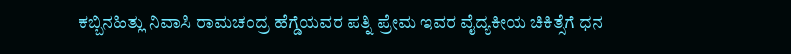ಕಬ್ಬಿನಹಿತ್ಲು ನಿವಾಸಿ ರಾಮಚಂದ್ರ ಹೆಗ್ಡೆಯವರ ಪತ್ನಿ ಪ್ರೇಮ ಇವರ ವೈದ್ಯಕೀಯ ಚಿಕಿತ್ಸೆಗೆ ಧನ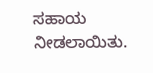ಸಹಾಯ ನೀಡಲಾಯಿತು.